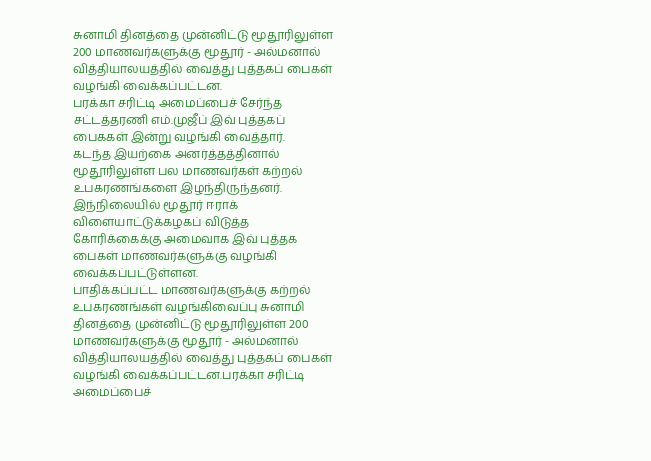சுனாமி தினத்தை முன்னிட்டு மூதூரிலுள்ள 200 மாணவர்களுக்கு மூதூர் - அல்மனால் வித்தியாலயத்தில் வைத்து புத்தகப் பைகள் வழங்கி வைக்கப்பட்டன.
பரக்கா சரிட்டி அமைப்பைச் சேர்ந்த சட்டத்தரணி எம்.முஜீப் இவ் புத்தகப் பைககள் இன்று வழங்கி வைத்தார்.
கடந்த இயற்கை அனர்த்தத்தினால் மூதூரிலுள்ள பல மாணவர்கள் கற்றல் உபகரணங்களை இழந்திருந்தனர்.
இந்நிலையில் மூதூர் ஈராக் விளையாட்டுக்கழகப் விடுத்த கோரிக்கைக்கு அமைவாக இவ் புத்தக பைகள் மாணவர்களுக்கு வழங்கி வைக்கப்பட்டுள்ளன.
பாதிக்கப்பட்ட மாணவர்களுக்கு கற்றல் உபகரணங்கள் வழங்கிவைப்பு சுனாமி தினத்தை முன்னிட்டு மூதூரிலுள்ள 200 மாணவர்களுக்கு மூதூர் - அல்மனால் வித்தியாலயத்தில் வைத்து புத்தகப் பைகள் வழங்கி வைக்கப்பட்டன.பரக்கா சரிட்டி அமைப்பைச்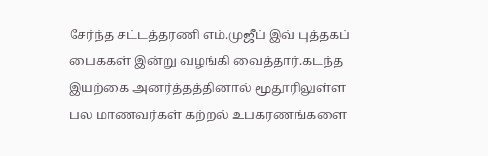சேர்ந்த சட்டத்தரணி எம்.முஜீப் இவ் புத்தகப் பைககள் இன்று வழங்கி வைத்தார்.கடந்த இயற்கை அனர்த்தத்தினால் மூதூரிலுள்ள பல மாணவர்கள் கற்றல் உபகரணங்களை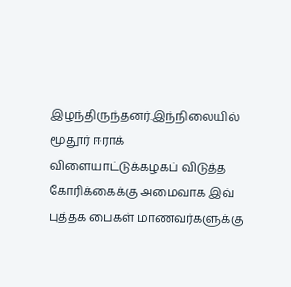இழந்திருந்தனர்.இந்நிலையில் மூதூர் ஈராக் விளையாட்டுக்கழகப் விடுத்த கோரிக்கைக்கு அமைவாக இவ் புத்தக பைகள் மாணவர்களுக்கு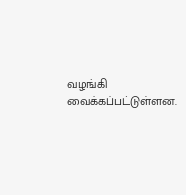வழங்கி வைக்கப்பட்டுள்ளன.